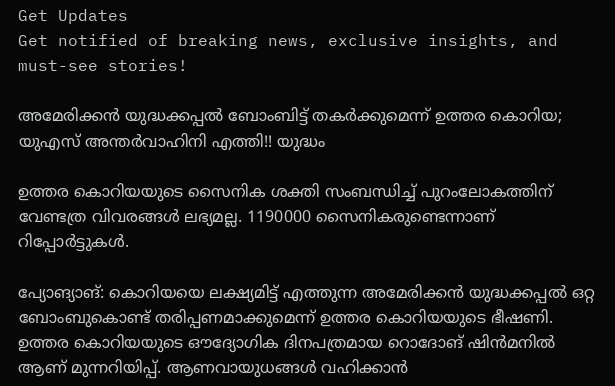Get Updates
Get notified of breaking news, exclusive insights, and must-see stories!

അമേരിക്കന്‍ യുദ്ധക്കപ്പല്‍ ബോംബിട്ട് തകര്‍ക്കുമെന്ന് ഉത്തര കൊറിയ; യുഎസ് അന്തര്‍വാഹിനി എത്തി!! യുദ്ധം

ഉത്തര കൊറിയയുടെ സൈനിക ശക്തി സംബന്ധിച്ച് പുറംലോകത്തിന് വേണ്ടത്ര വിവരങ്ങള്‍ ലഭ്യമല്ല. 1190000 സൈനികരുണ്ടെന്നാണ് റിപ്പോര്‍ട്ടുകള്‍.

പ്യോങ്യാങ്: കൊറിയയെ ലക്ഷ്യമിട്ട് എത്തുന്ന അമേരിക്കന്‍ യുദ്ധക്കപ്പല്‍ ഒറ്റ ബോംബുകൊണ്ട് തരിപ്പണമാക്കുമെന്ന് ഉത്തര കൊറിയയുടെ ഭീഷണി. ഉത്തര കൊറിയയുടെ ഔദ്യോഗിക ദിനപത്രമായ റൊദോങ് ഷിന്‍മനില്‍ ആണ് മുന്നറിയിപ്പ്. ആണവായുധങ്ങള്‍ വഹിക്കാന്‍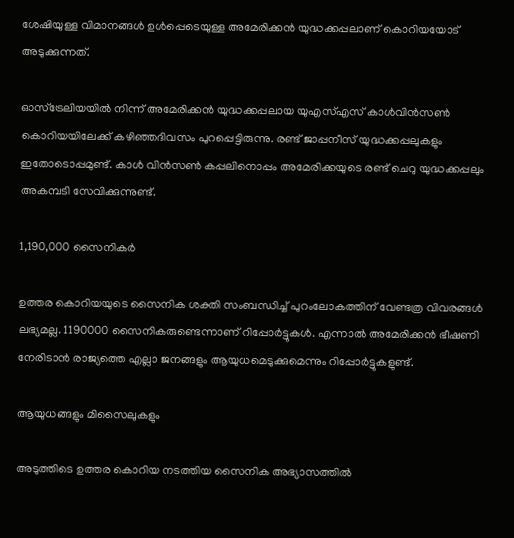ശേഷിയുള്ള വിമാനങ്ങള്‍ ഉള്‍പ്പെടെയുള്ള അമേരിക്കന്‍ യുദ്ധക്കപ്പലാണ് കൊറിയയോട് അടുക്കുന്നത്.

ഓസ്‌ട്രേലിയയില്‍ നിന്ന് അമേരിക്കന്‍ യുദ്ധക്കപ്പലായ യുഎസ്എസ് കാള്‍വിന്‍സണ്‍ കൊറിയയിലേക്ക് കഴിഞ്ഞദിവസം പുറപ്പെട്ടിരുന്നു. രണ്ട് ജാപ്പനീസ് യുദ്ധക്കപ്പലുകളും ഇതോടൊപ്പമുണ്ട്. കാള്‍ വിന്‍സണ്‍ കപ്പലിനൊപ്പം അമേരിക്കയുടെ രണ്ട് ചെറു യുദ്ധക്കപ്പലും അകമ്പടി സേവിക്കുന്നുണ്ട്.

1,190,000 സൈനികര്‍

ഉത്തര കൊറിയയുടെ സൈനിക ശക്തി സംബന്ധിച്ച് പുറംലോകത്തിന് വേണ്ടത്ര വിവരങ്ങള്‍ ലഭ്യമല്ല. 1190000 സൈനികരുണ്ടെന്നാണ് റിപ്പോര്‍ട്ടുകള്‍. എന്നാല്‍ അമേരിക്കന്‍ ഭീഷണി നേരിടാന്‍ രാജ്യത്തെ എല്ലാ ജനങ്ങളും ആയുധമെടുക്കുമെന്നും റിപ്പോര്‍ട്ടുകളുണ്ട്.

ആയുധങ്ങളും മിസൈലുകളും

അടുത്തിടെ ഉത്തര കൊറിയ നടത്തിയ സൈനിക അഭ്യാസത്തില്‍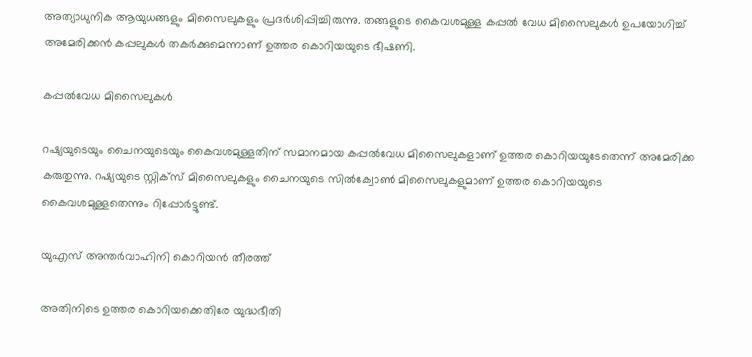അത്യാധുനിക ആയുധങ്ങളും മിസൈലുകളും പ്രദര്‍ശിപ്പിച്ചിരുന്നു. തങ്ങളുടെ കൈവശമുള്ള കപ്പല്‍ വേധ മിസൈലുകള്‍ ഉപയോഗിച്ച് അമേരിക്കന്‍ കപ്പലുകള്‍ തകര്‍ക്കുമെന്നാണ് ഉത്തര കൊറിയയുടെ ഭീഷണി.

കപ്പല്‍വേധ മിസൈലുകള്‍

റഷ്യയുടെയും ചൈനയുടെയും കൈവശമുള്ളതിന് സമാനമായ കപ്പല്‍വേധ മിസൈലുകളാണ് ഉത്തര കൊറിയയുടേതെന്ന് അമേരിക്ക കരുതുന്നു. റഷ്യയുടെ സ്റ്റിക്‌സ് മിസൈലുകളും ചൈനയുടെ സില്‍ക്വോണ്‍ മിസൈലുകളുമാണ് ഉത്തര കൊറിയയുടെ കൈവശമുള്ളതെന്നും റിപ്പോര്‍ട്ടുണ്ട്.

യുഎസ് അന്തര്‍വാഹിനി കൊറിയന്‍ തീരത്ത്

അതിനിടെ ഉത്തര കൊറിയക്കെതിരേ യുദ്ധഭീതി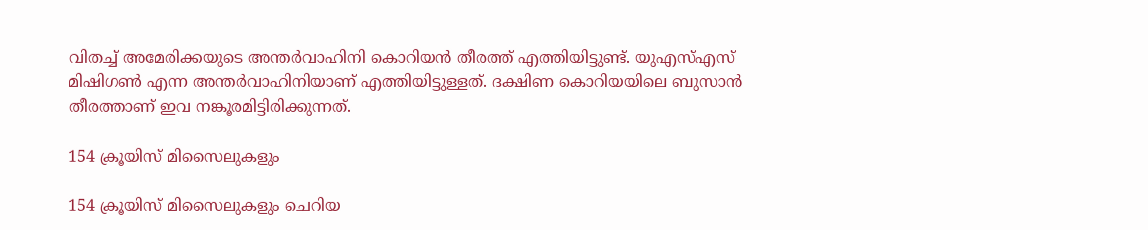വിതച്ച് അമേരിക്കയുടെ അന്തര്‍വാഹിനി കൊറിയന്‍ തീരത്ത് എത്തിയിട്ടുണ്ട്. യുഎസ്എസ് മിഷിഗണ്‍ എന്ന അന്തര്‍വാഹിനിയാണ് എത്തിയിട്ടുള്ളത്. ദക്ഷിണ കൊറിയയിലെ ബുസാന്‍ തീരത്താണ് ഇവ നങ്കൂരമിട്ടിരിക്കുന്നത്.

154 ക്രൂയിസ് മിസൈലുകളും

154 ക്രൂയിസ് മിസൈലുകളും ചെറിയ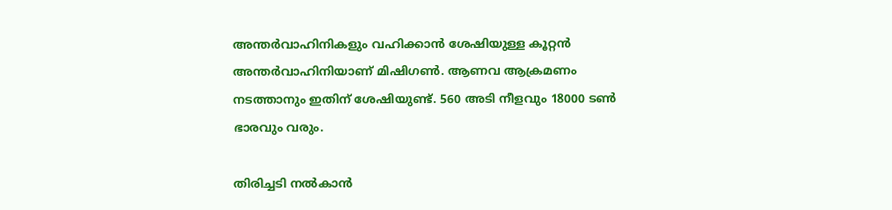അന്തര്‍വാഹിനികളും വഹിക്കാന്‍ ശേഷിയുള്ള കൂറ്റന്‍ അന്തര്‍വാഹിനിയാണ് മിഷിഗണ്‍. ആണവ ആക്രമണം നടത്താനും ഇതിന് ശേഷിയുണ്ട്. 560 അടി നീളവും 18000 ടണ്‍ ഭാരവും വരും.

തിരിച്ചടി നല്‍കാന്‍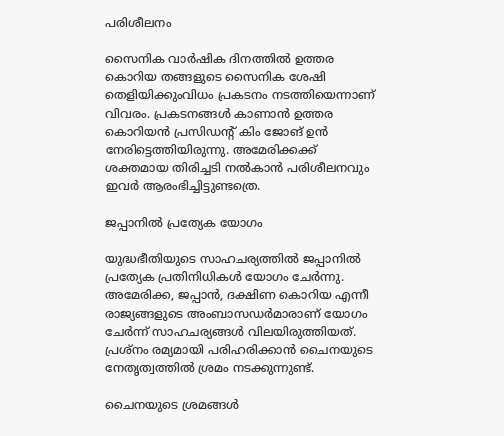പരിശീലനം

സൈനിക വാര്‍ഷിക ദിനത്തില്‍ ഉത്തര കൊറിയ തങ്ങളുടെ സൈനിക ശേഷി തെളിയിക്കുംവിധം പ്രകടനം നടത്തിയെന്നാണ് വിവരം. പ്രകടനങ്ങള്‍ കാണാന്‍ ഉത്തര കൊറിയന്‍ പ്രസിഡന്റ് കിം ജോങ് ഉന്‍ നേരിട്ടെത്തിയിരുന്നു. അമേരിക്കക്ക് ശക്തമായ തിരിച്ചടി നല്‍കാന്‍ പരിശീലനവും ഇവര്‍ ആരംഭിച്ചിട്ടുണ്ടത്രെ.

ജപ്പാനില്‍ പ്രത്യേക യോഗം

യുദ്ധഭീതിയുടെ സാഹചര്യത്തില്‍ ജപ്പാനില്‍ പ്രത്യേക പ്രതിനിധികള്‍ യോഗം ചേര്‍ന്നു. അമേരിക്ക, ജപ്പാന്‍, ദക്ഷിണ കൊറിയ എന്നീ രാജ്യങ്ങളുടെ അംബാസഡര്‍മാരാണ് യോഗം ചേര്‍ന്ന് സാഹചര്യങ്ങള്‍ വിലയിരുത്തിയത്. പ്രശ്‌നം രമ്യമായി പരിഹരിക്കാന്‍ ചൈനയുടെ നേതൃത്വത്തില്‍ ശ്രമം നടക്കുന്നുണ്ട്.

ചൈനയുടെ ശ്രമങ്ങള്‍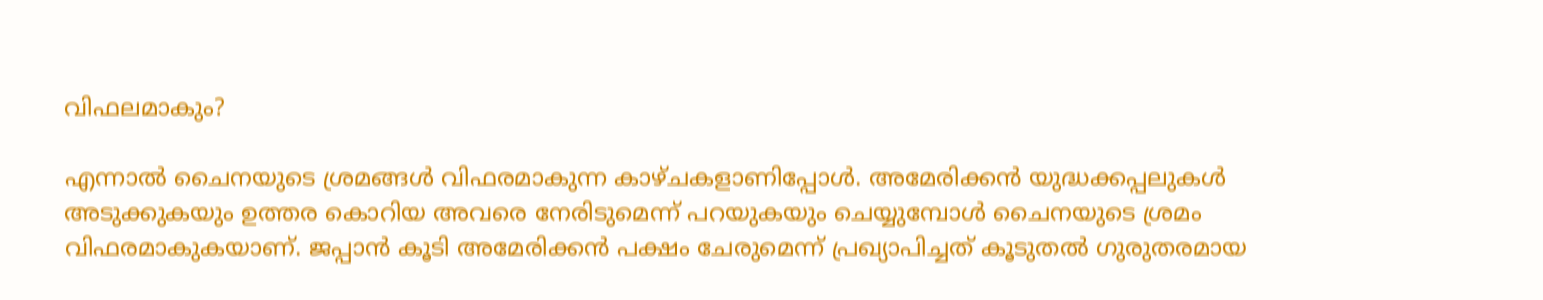വിഫലമാകും?

എന്നാല്‍ ചൈനയുടെ ശ്രമങ്ങള്‍ വിഫരമാകുന്ന കാഴ്ചകളാണിപ്പോള്‍. അമേരിക്കന്‍ യുദ്ധക്കപ്പലുകള്‍ അടുക്കുകയും ഉത്തര കൊറിയ അവരെ നേരിടുമെന്ന് പറയുകയും ചെയ്യുമ്പോള്‍ ചൈനയുടെ ശ്രമം വിഫരമാകുകയാണ്. ജപ്പാന്‍ കൂടി അമേരിക്കന്‍ പക്ഷം ചേരുമെന്ന് പ്രഖ്യാപിച്ചത് കൂടുതല്‍ ഗുരുതരമായ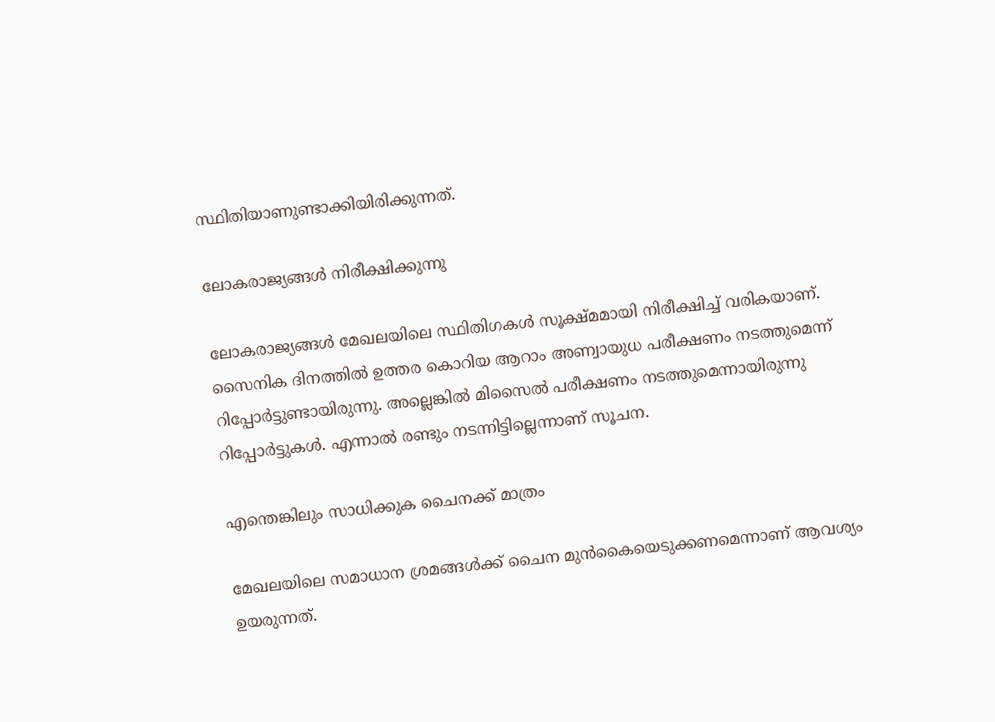സ്ഥിതിയാണുണ്ടാക്കിയിരിക്കുന്നത്.

ലോകരാജ്യങ്ങള്‍ നിരീക്ഷിക്കുന്നു

ലോകരാജ്യങ്ങള്‍ മേഖലയിലെ സ്ഥിതിഗകള്‍ സൂക്ഷ്മമായി നിരീക്ഷിച്ച് വരികയാണ്. സൈനിക ദിനത്തില്‍ ഉത്തര കൊറിയ ആറാം അണ്വായുധ പരീക്ഷണം നടത്തുമെന്ന് റിപ്പോര്‍ട്ടുണ്ടായിരുന്നു. അല്ലെങ്കില്‍ മിസൈല്‍ പരീക്ഷണം നടത്തുമെന്നായിരുന്നു റിപ്പോര്‍ട്ടുകള്‍. എന്നാല്‍ രണ്ടും നടന്നിട്ടില്ലെന്നാണ് സൂചന.

എന്തെങ്കിലും സാധിക്കുക ചൈനക്ക് മാത്രം

മേഖലയിലെ സമാധാന ശ്രമങ്ങള്‍ക്ക് ചൈന മുന്‍കൈയെടുക്കണമെന്നാണ് ആവശ്യം ഉയരുന്നത്.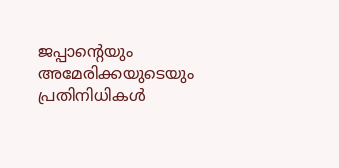ജപ്പാന്റെയും അമേരിക്കയുടെയും പ്രതിനിധികള്‍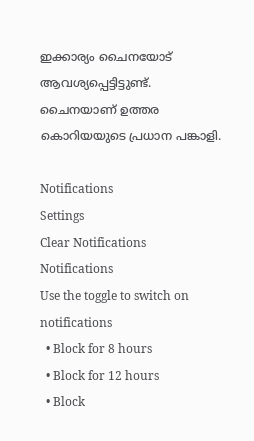ഇക്കാര്യം ചൈനയോട് ആവശ്യപ്പെട്ടിട്ടുണ്ട്. ചൈനയാണ് ഉത്തര കൊറിയയുടെ പ്രധാന പങ്കാളി.

Notifications
Settings
Clear Notifications
Notifications
Use the toggle to switch on notifications
  • Block for 8 hours
  • Block for 12 hours
  • Block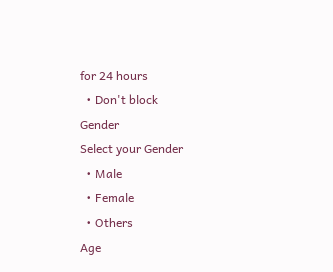for 24 hours
  • Don't block
Gender
Select your Gender
  • Male
  • Female
  • Others
Age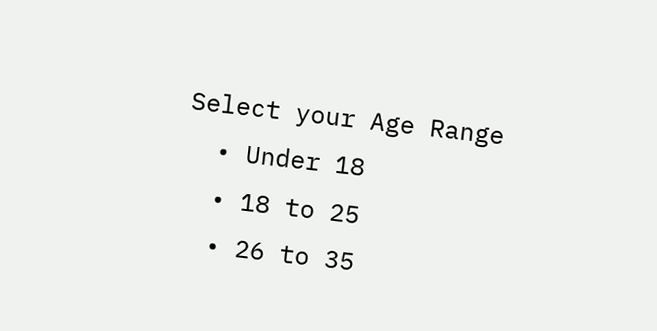Select your Age Range
  • Under 18
  • 18 to 25
  • 26 to 35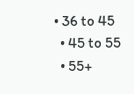• 36 to 45
  • 45 to 55
  • 55+